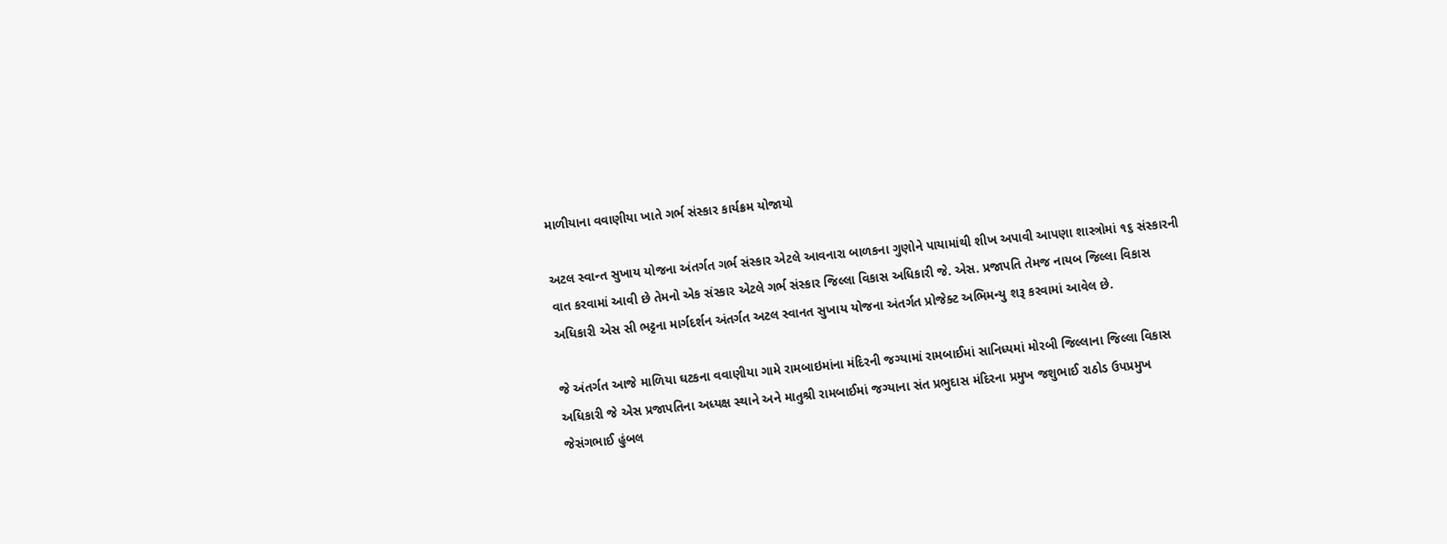માળીયાના વવાણીયા ખાતે ગર્ભ સંસ્કાર કાર્યક્રમ યોજાયો

અટલ સ્વાન્ત સુખાય યોજના અંતર્ગત ગર્ભ સંસ્કાર એટલે આવનારા બાળકના ગુણોને પાયામાંથી શીખ અપાવી આપણા શાસ્ત્રોમાં ૧૬ સંસ્કારની વાત કરવામાં આવી છે તેમનો એક સંસ્કાર એટલે ગર્ભ સંસ્કાર જિલ્લા વિકાસ અધિકારી જે. એસ. પ્રજાપતિ તેમજ નાયબ જિલ્લા વિકાસ અધિકારી એસ સી ભટ્ટના માર્ગદર્શન અંતર્ગત અટલ સ્વાનત સુખાય યોજના અંતર્ગત પ્રોજેક્ટ અભિમન્યુ શરૂ કરવામાં આવેલ છે.

જે અંતર્ગત આજે માળિયા ઘટકના વવાણીયા ગામે રામબાઇમાંના મંદિરની જગ્યામાં રામબાઈમાં સાનિધ્યમાં મોરબી જિલ્લાના જિલ્લા વિકાસ અધિકારી જે એસ પ્રજાપતિના અધ્યક્ષ સ્થાને અને માતુશ્રી રામબાઈમાં જગ્યાના સંત પ્રભુદાસ મંદિરના પ્રમુખ જશુભાઈ રાઠોડ ઉપપ્રમુખ જેસંગભાઈ હુંબલ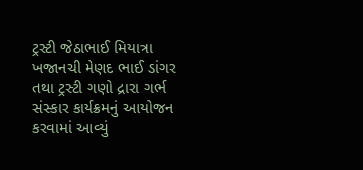ટ્રસ્ટી જેઠાભાઈ મિયાત્રા ખજાનચી મેણદ ભાઈ ડાંગર તથા ટ્રસ્ટી ગણો દ્રારા ગર્ભ સંસ્કાર કાર્યક્રમનું આયોજન કરવામાં આવ્યું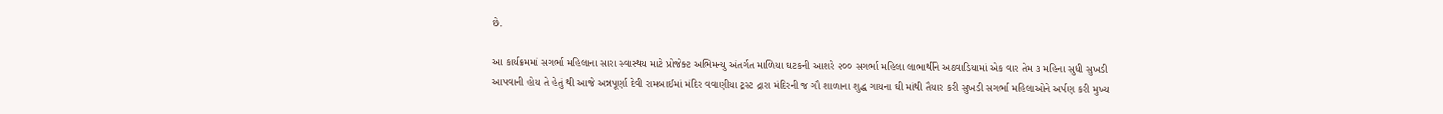છે.

આ કાર્યક્રમમાં સગર્ભા મહિલાના સારા સ્વાસ્થય માટે પ્રોજેક્ટ અભિમન્યુ અંતર્ગત માળિયા ઘટકની આશરે ૨૦૦ સગર્ભા મહિલા લાભાર્થીને અઠવાડિયામાં એક વાર તેમ ૩ મહિના સુધી સુખડી આપવાની હોય તે હેતું થી આજે અન્નપૂર્ણા દેવી રામબાઈમાં મંદિર વવાણીયા ટ્રસ્ટ દ્રારા મંદિરની જ ગૌ શાળાના શુદ્ધ ગાયના ઘી માંથી તૈયાર કરી સુખડી સગર્ભા મહિલાઓને અર્પણ કરી મુખ્ય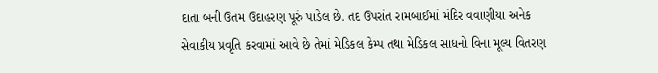દાતા બની ઉતમ ઉદાહરણ પૂરું પાડેલ છે. તદ ઉપરાંત રામબાઈમાં મંદિર વવાણીયા અનેક સેવાકીય પ્રવૃતિ કરવામાં આવે છે તેમાં મેડિકલ કેમ્પ તથા મેડિકલ સાધનો વિના મૂલ્ય વિતરણ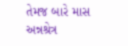તેમજ બારે માસ અન્નશ્રેત્ર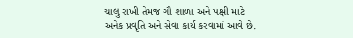ચાલુ રાખી તેમજ ગૌ શાળા અને પક્ષી માટે અનેક પ્રવૃતિ અને સેવા કાર્ય કરવામાં આવે છે.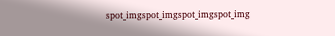spot_imgspot_imgspot_imgspot_img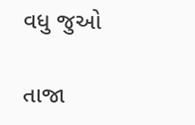વધુ જુઓ

તાજા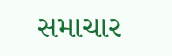સમાચાર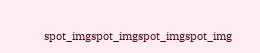spot_imgspot_imgspot_imgspot_img